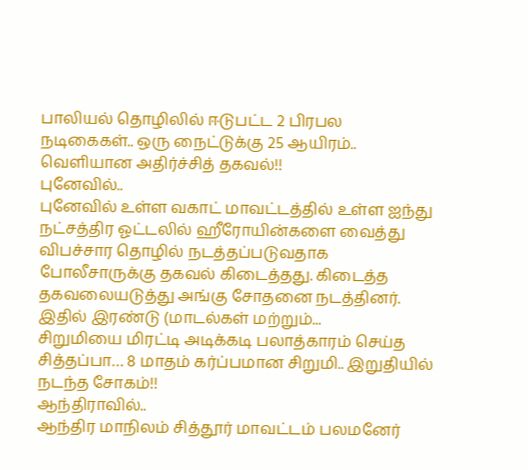பாலியல் தொழிலில் ஈடுபட்ட 2 பிரபல நடிகைகள்.. ஒரு நைட்டுக்கு 25 ஆயிரம்.. வெளியான அதிர்ச்சித் தகவல்!!
புனேவில்..
புனேவில் உள்ள வகாட் மாவட்டத்தில் உள்ள ஐந்து நட்சத்திர ஓட்டலில் ஹீரோயின்களை வைத்து விபச்சார தொழில் நடத்தப்படுவதாக போலீசாருக்கு தகவல் கிடைத்தது. கிடைத்த தகவலையடுத்து அங்கு சோதனை நடத்தினர்.
இதில் இரண்டு (மாடல்கள் மற்றும்...
சிறுமியை மிரட்டி அடிக்கடி பலாத்காரம் செய்த சித்தப்பா… 8 மாதம் கர்ப்பமான சிறுமி.. இறுதியில் நடந்த சோகம்!!
ஆந்திராவில்..
ஆந்திர மாநிலம் சித்தூர் மாவட்டம் பலமனேர்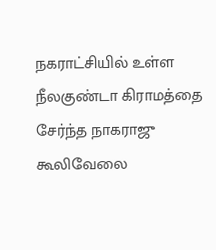நகராட்சியில் உள்ள நீலகுண்டா கிராமத்தை சேர்ந்த நாகராஜு கூலிவேலை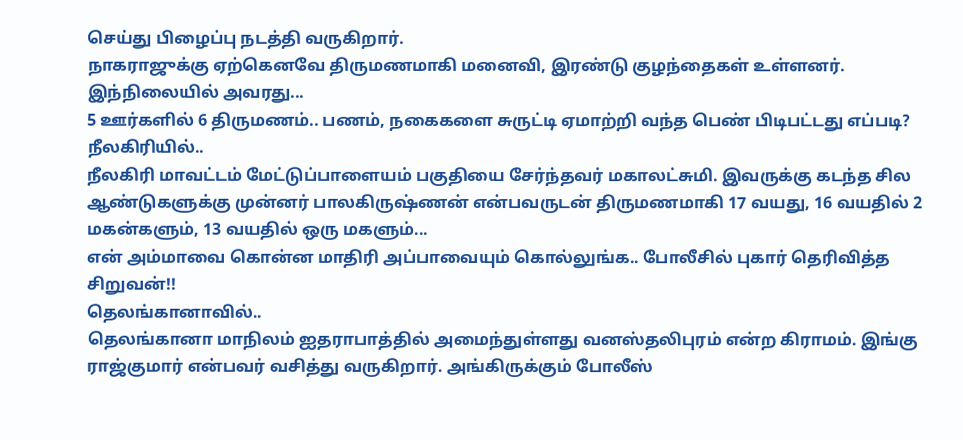செய்து பிழைப்பு நடத்தி வருகிறார்.
நாகராஜுக்கு ஏற்கெனவே திருமணமாகி மனைவி, இரண்டு குழந்தைகள் உள்ளனர். இந்நிலையில் அவரது...
5 ஊர்களில் 6 திருமணம்.. பணம், நகைகளை சுருட்டி ஏமாற்றி வந்த பெண் பிடிபட்டது எப்படி?
நீலகிரியில்..
நீலகிரி மாவட்டம் மேட்டுப்பாளையம் பகுதியை சேர்ந்தவர் மகாலட்சுமி. இவருக்கு கடந்த சில ஆண்டுகளுக்கு முன்னர் பாலகிருஷ்ணன் என்பவருடன் திருமணமாகி 17 வயது, 16 வயதில் 2 மகன்களும், 13 வயதில் ஒரு மகளும்...
என் அம்மாவை கொன்ன மாதிரி அப்பாவையும் கொல்லுங்க.. போலீசில் புகார் தெரிவித்த சிறுவன்!!
தெலங்கானாவில்..
தெலங்கானா மாநிலம் ஐதராபாத்தில் அமைந்துள்ளது வனஸ்தலிபுரம் என்ற கிராமம். இங்கு ராஜ்குமார் என்பவர் வசித்து வருகிறார். அங்கிருக்கும் போலீஸ்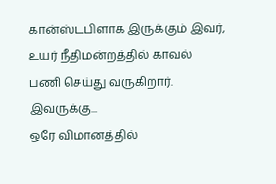கான்ஸ்டபிளாக இருக்கும் இவர், உயர் நீதிமன்றத்தில் காவல் பணி செய்து வருகிறார். இவருக்கு...
ஒரே விமானத்தில்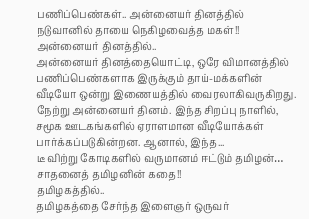பணிப்பெண்கள்.. அன்னையர் தினத்தில் நடுவானில் தாயை நெகிழவைத்த மகள்!!
அன்னையர் தினத்தில்..
அன்னையர் தினத்தையொட்டி, ஒரே விமானத்தில் பணிப்பெண்களாக இருக்கும் தாய்-மக்களின் வீடியோ ஒன்று இணையத்தில் வைரலாகிவருகிறது.
நேற்று அன்னையர் தினம். இந்த சிறப்பு நாளில், சமூக ஊடகங்களில் ஏராளமான வீடியோக்கள் பார்க்கப்படுகின்றன. ஆனால், இந்த...
டீ விற்று கோடிகளில் வருமானம் ஈட்டும் தமிழன்… சாதனைத் தமிழனின் கதை!!
தமிழகத்தில்..
தமிழகத்தை சேர்ந்த இளைஞர் ஒருவர்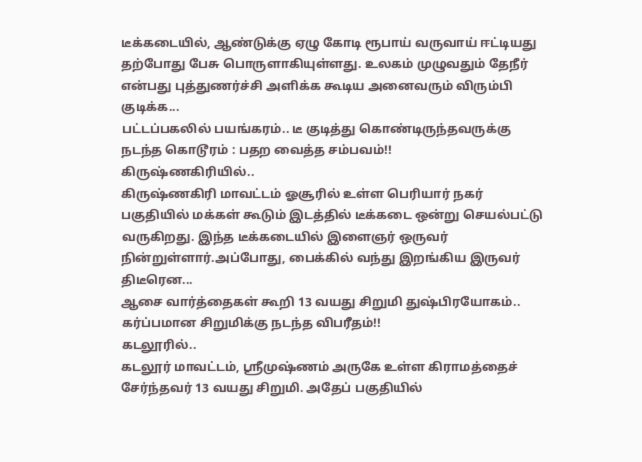டீக்கடையில், ஆண்டுக்கு ஏழு கோடி ரூபாய் வருவாய் ஈட்டியது தற்போது பேசு பொருளாகியுள்ளது. உலகம் முழுவதும் தேநீர் என்பது புத்துணர்ச்சி அளிக்க கூடிய அனைவரும் விரும்பி குடிக்க...
பட்டப்பகலில் பயங்கரம்.. டீ குடித்து கொண்டிருந்தவருக்கு நடந்த கொடூரம் : பதற வைத்த சம்பவம்!!
கிருஷ்ணகிரியில்..
கிருஷ்ணகிரி மாவட்டம் ஓசூரில் உள்ள பெரியார் நகர் பகுதியில் மக்கள் கூடும் இடத்தில் டீக்கடை ஒன்று செயல்பட்டு வருகிறது. இந்த டீக்கடையில் இளைஞர் ஒருவர் நின்றுள்ளார்.அப்போது, பைக்கில் வந்து இறங்கிய இருவர் திடீரென...
ஆசை வார்த்தைகள் கூறி 13 வயது சிறுமி துஷ்பிரயோகம்.. கர்ப்பமான சிறுமிக்கு நடந்த விபரீதம்!!
கடலூரில்..
கடலூர் மாவட்டம், ஸ்ரீமுஷ்ணம் அருகே உள்ள கிராமத்தைச் சேர்ந்தவர் 13 வயது சிறுமி. அதேப் பகுதியில்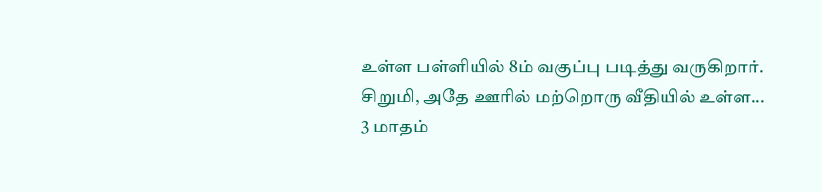உள்ள பள்ளியில் 8ம் வகுப்பு படித்து வருகிறார். சிறுமி, அதே ஊரில் மற்றொரு வீதியில் உள்ள...
3 மாதம்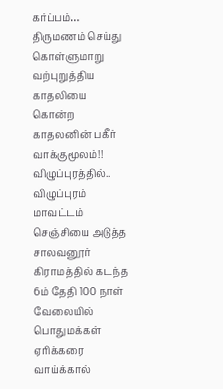கர்ப்பம்… திருமணம் செய்து கொள்ளுமாறு வற்புறுத்திய காதலியை கொன்ற காதலனின் பகீர் வாக்குமூலம்!!
விழுப்புரத்தில்..
விழுப்புரம் மாவட்டம் செஞ்சியை அடுத்த சாலவனூர் கிராமத்தில் கடந்த 6ம் தேதி 100 நாள் வேலையில் பொதுமக்கள் ஏரிக்கரை வாய்க்கால்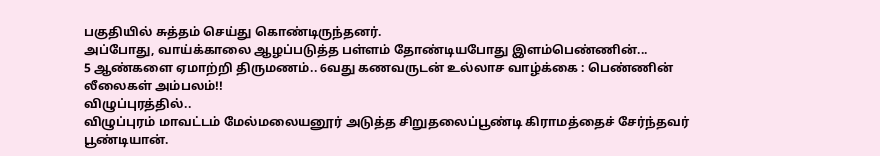பகுதியில் சுத்தம் செய்து கொண்டிருந்தனர்.
அப்போது, வாய்க்காலை ஆழப்படுத்த பள்ளம் தோண்டியபோது இளம்பெண்ணின்...
5 ஆண்களை ஏமாற்றி திருமணம்.. 6வது கணவருடன் உல்லாச வாழ்க்கை : பெண்ணின் லீலைகள் அம்பலம்!!
விழுப்புரத்தில்..
விழுப்புரம் மாவட்டம் மேல்மலையனூர் அடுத்த சிறுதலைப்பூண்டி கிராமத்தைச் சேர்ந்தவர் பூண்டியான்.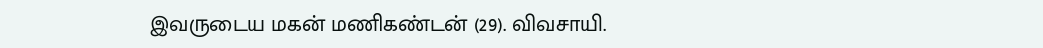இவருடைய மகன் மணிகண்டன் (29). விவசாயி.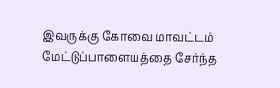இவருக்கு கோவை மாவட்டம் மேட்டுப்பாளையத்தை சேர்ந்த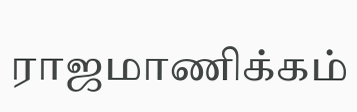ராஜமாணிக்கம்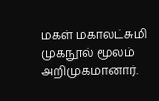மகள் மகாலட்சுமி முகநூல் மூலம் அறிமுகமானார்.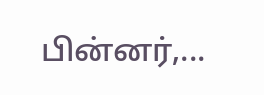பின்னர்,...